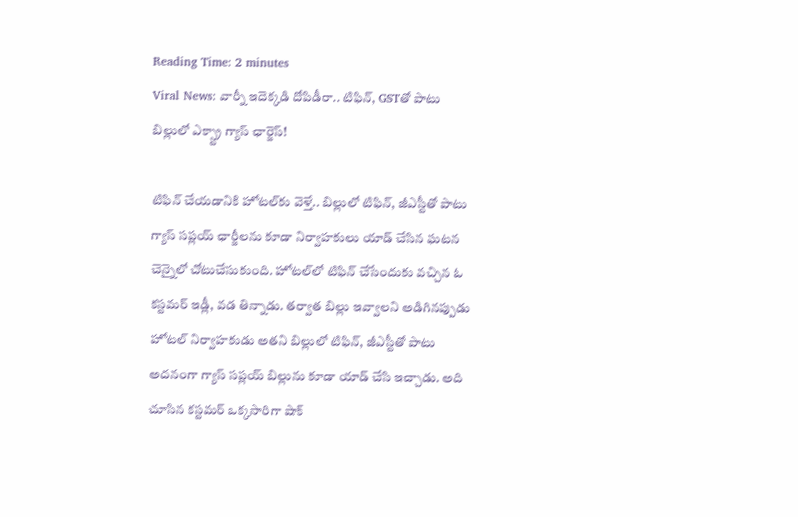Reading Time: 2 minutes
Viral News: వార్నీ ఇదెక్కడి దోపిడీరా.. టిఫిన్, GSTతో పాటు బిల్లులో ఎక్స్ట్రా గ్యాస్ ఛార్జెస్!

టిఫిన్ చేయడానికి హోటల్‌కు వెళ్తే.. బిల్లులో టిఫిన్, జీఎస్టీతో పాటు గ్యాస్ సప్లయ్ ఛార్జీలను కూడా నిర్వాహకులు యాడ్ చేసిన ఘటన చెన్నైలో చోటుచేసుకుంది. హోటల్‌లో టిఫిన్ చేసేందుకు వచ్చిన ఓ కస్టమర్ ఇడ్లీ, వడ తిన్నాడు. తర్వాత బిల్లు ఇవ్వాలని అడిగినప్పుడు హోటల్‌ నిర్వాహకుడు అతని బిల్లులో టిఫిన్, జీఎస్టీతో పాటు అదనంగా గ్యాస్ సప్లయ్ బిల్లును కూడా యాడ్ చేసి ఇచ్చాడు. అది చూసిన కస్టమర్ ఒక్కసారిగా షాక్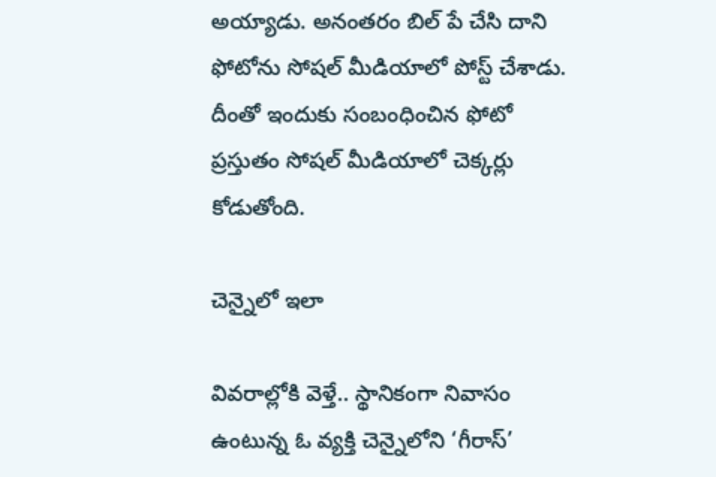అయ్యాడు. అనంతరం బిల్ పే చేసి దాని ఫోటోను సోషల్ మీడియాలో పోస్ట్ చేశాడు. దీంతో ఇందుకు సంబంధించిన ఫోటో ప్రస్తుతం సోషల్‌ మీడియాలో చెక్కర్లు కోడుతోంది.

చెన్నైలో ఇలా

వివరాల్లోకి వెళ్తే.. స్థానికంగా నివాసం ఉంటున్న ఓ వ్యక్తి చెన్నైలోని ‘గీరాస్’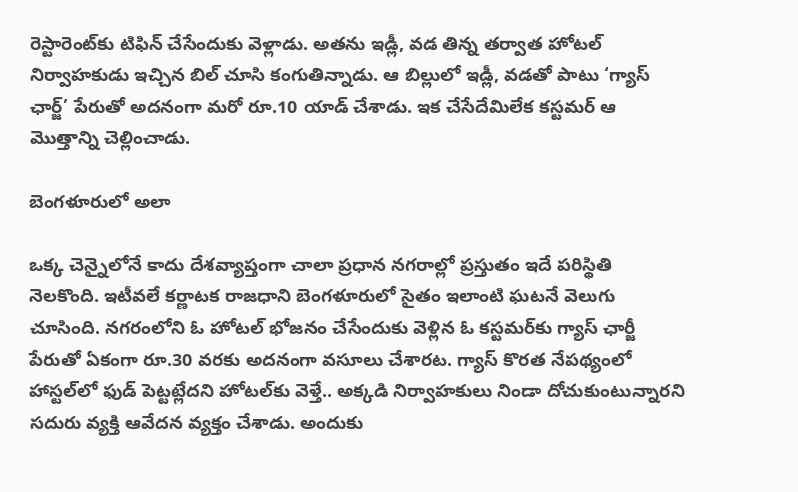రెస్టారెంట్‌కు టిఫిన్ చేసేందుకు వెళ్లాడు. అతను ఇడ్లీ, వడ తిన్న తర్వాత హోటల్ నిర్వాహకుడు ఇచ్చిన బిల్ చూసి కంగుతిన్నాడు. ఆ బిల్లులో ఇడ్లీ, వడతో పాటు ‘గ్యాస్ ఛార్జ్’ పేరుతో అదనంగా మరో రూ.10 యాడ్ చేశాడు. ఇక చేసేదేమిలేక కస్టమర్ ఆ మొత్తాన్ని చెల్లించాడు.

బెంగళూరులో అలా

ఒక్క చెన్నైలోనే కాదు దేశవ్యాప్తంగా చాలా ప్రధాన నగరాల్లో ప్రస్తుతం ఇదే పరిస్థితి నెలకొంది. ఇటీవలే కర్ణాటక రాజధాని బెంగళూరులో సైతం ఇలాంటి ఘటనే వెలుగు చూసింది. నగరంలోని ఓ హోటల్ భోజనం చేసేందుకు వెళ్లిన ఓ కస్టమర్‌కు గ్యాస్ ఛార్జీ పేరుతో ఏకంగా రూ.30 వరకు అదనంగా వసూలు చేశారట. గ్యాస్ కొరత నేపథ్యంలో హాస్టల్‌లో ఫుడ్‌ పెట్టట్లేదని హోటల్‌కు వెళ్తే.. అక్కడి నిర్వాహకులు నిండా దోచుకుంటున్నారని సదురు వ్యక్తి ఆవేదన వ్యక్తం చేశాడు. అందుకు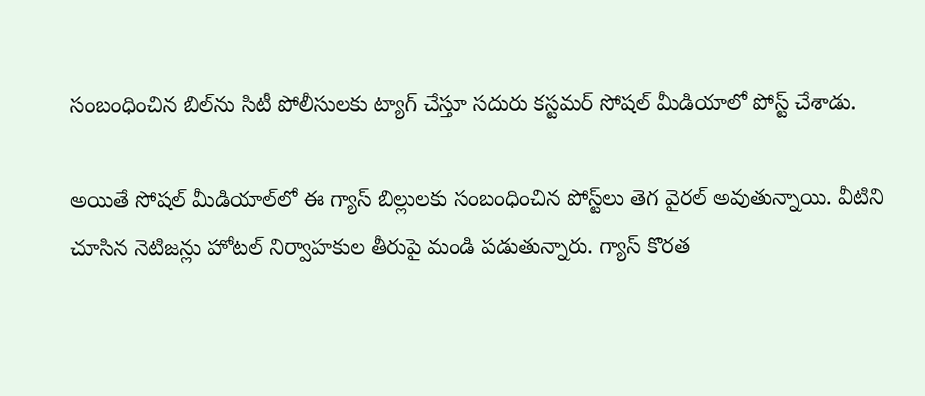సంబంధించిన బిల్‌ను సిటీ పోలీసులకు ట్యాగ్ చేస్తూ సదురు కస్టమర్ సోషల్‌ మీడియాలో పోస్ట్ చేశాడు.

అయితే సోషల్‌ మీడియాల్‌లో ఈ గ్యాస్ బిల్లులకు సంబంధించిన పోస్ట్‌లు తెగ వైరల్ అవుతున్నాయి. వీటిని చూసిన నెటిజన్లు హోటల్ నిర్వాహకుల తీరుపై మండి పడుతున్నారు. గ్యాస్ కొరత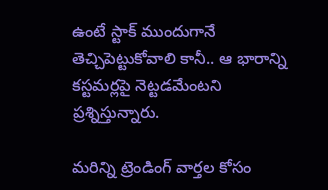ఉంటే స్టాక్ ముందుగానే తెచ్చిపెట్టుకోవాలి కానీ.. ఆ భారాన్ని కస్టమర్లపై నెట్టడమేంటని ప్రశ్నిస్తున్నారు.

మరిన్ని ట్రెండింగ్ వార్తల కోసం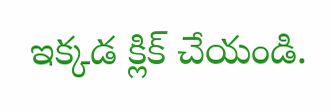ఇక్కడ క్లిక్ చేయండి.